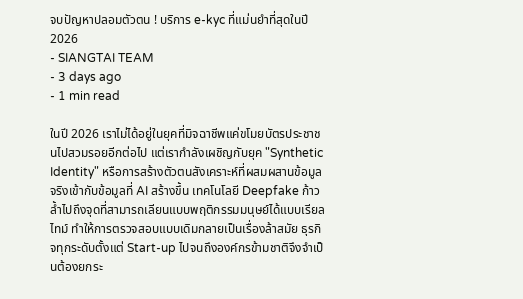จบปัญหาปลอมตัวตน ! บริการ e-kyc ที่แม่นยำที่สุดในปี 2026
- SIANGTAI TEAM
- 3 days ago
- 1 min read

ในปี 2026 เราไม่ได้อยู่ในยุคที่มิจฉาชีพแค่ขโมยบัตรประชาชนไปสวมรอยอีกต่อไป แต่เรากำลังเผชิญกับยุค "Synthetic Identity" หรือการสร้างตัวตนสังเคราะห์ที่ผสมผสานข้อมูลจริงเข้ากับข้อมูลที่ AI สร้างขึ้น เทคโนโลยี Deepfake ก้าวล้ำไปถึงจุดที่สามารถเลียนแบบพฤติกรรมมนุษย์ได้แบบเรียลไทม์ ทำให้การตรวจสอบแบบเดิมกลายเป็นเรื่องล้าสมัย ธุรกิจทุกระดับตั้งแต่ Start-up ไปจนถึงองค์กรข้ามชาติจึงจำเป็นต้องยกระ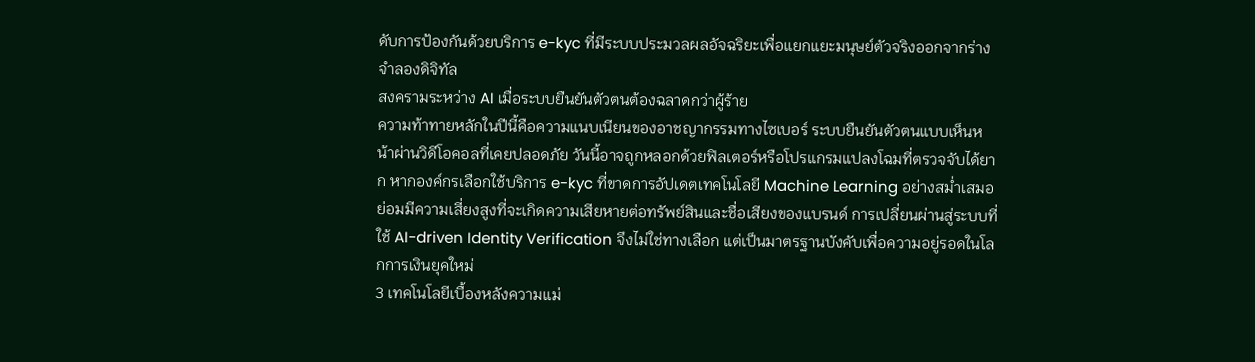ดับการป้องกันด้วยบริการ e-kyc ที่มีระบบประมวลผลอัจฉริยะเพื่อแยกแยะมนุษย์ตัวจริงออกจากร่างจำลองดิจิทัล
สงครามระหว่าง AI เมื่อระบบยืนยันตัวตนต้องฉลาดกว่าผู้ร้าย
ความท้าทายหลักในปีนี้คือความแนบเนียนของอาชญากรรมทางไซเบอร์ ระบบยืนยันตัวตนแบบเห็นหน้าผ่านวิดีโอคอลที่เคยปลอดภัย วันนี้อาจถูกหลอกด้วยฟิลเตอร์หรือโปรแกรมแปลงโฉมที่ตรวจจับได้ยาก หากองค์กรเลือกใช้บริการ e-kyc ที่ขาดการอัปเดตเทคโนโลยี Machine Learning อย่างสม่ำเสมอ ย่อมมีความเสี่ยงสูงที่จะเกิดความเสียหายต่อทรัพย์สินและชื่อเสียงของแบรนด์ การเปลี่ยนผ่านสู่ระบบที่ใช้ AI-driven Identity Verification จึงไม่ใช่ทางเลือก แต่เป็นมาตรฐานบังคับเพื่อความอยู่รอดในโลกการเงินยุคใหม่
3 เทคโนโลยีเบื้องหลังความแม่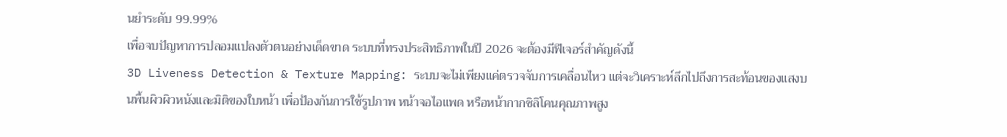นยำระดับ 99.99%
เพื่อจบปัญหาการปลอมแปลงตัวตนอย่างเด็ดขาด ระบบที่ทรงประสิทธิภาพในปี 2026 จะต้องมีฟีเจอร์สำคัญดังนี้
3D Liveness Detection & Texture Mapping: ระบบจะไม่เพียงแค่ตรวจจับการเคลื่อนไหว แต่จะวิเคราะห์ลึกไปถึงการสะท้อนของแสงบนพื้นผิวผิวหนังและมิติของใบหน้า เพื่อป้องกันการใช้รูปภาพ หน้าจอไอแพด หรือหน้ากากซิลิโคนคุณภาพสูง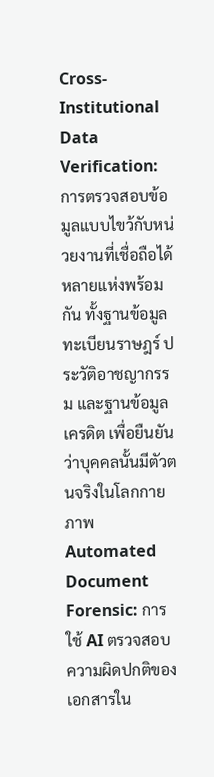Cross-Institutional Data Verification: การตรวจสอบข้อมูลแบบไขว้กับหน่วยงานที่เชื่อถือได้หลายแห่งพร้อมกัน ทั้งฐานข้อมูลทะเบียนราษฎร์ ประวัติอาชญากรรม และฐานข้อมูลเครดิต เพื่อยืนยันว่าบุคคลนั้นมีตัวตนจริงในโลกกายภาพ
Automated Document Forensic: การใช้ AI ตรวจสอบความผิดปกติของเอกสารใน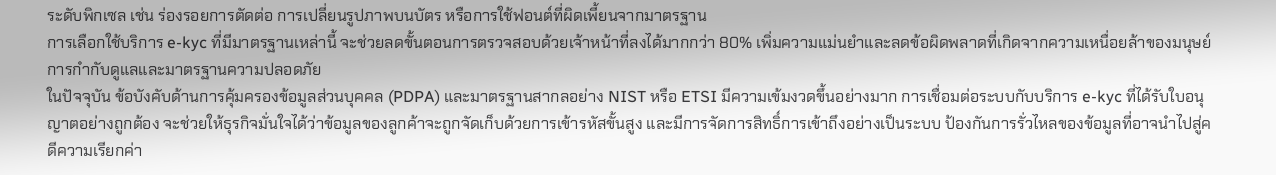ระดับพิกเซล เช่น ร่องรอยการตัดต่อ การเปลี่ยนรูปภาพบนบัตร หรือการใช้ฟอนต์ที่ผิดเพี้ยนจากมาตรฐาน
การเลือกใช้บริการ e-kyc ที่มีมาตรฐานเหล่านี้ จะช่วยลดขั้นตอนการตรวจสอบด้วยเจ้าหน้าที่ลงได้มากกว่า 80% เพิ่มความแม่นยำและลดข้อผิดพลาดที่เกิดจากความเหนื่อยล้าของมนุษย์
การกำกับดูแลและมาตรฐานความปลอดภัย
ในปัจจุบัน ข้อบังคับด้านการคุ้มครองข้อมูลส่วนบุคคล (PDPA) และมาตรฐานสากลอย่าง NIST หรือ ETSI มีความเข้มงวดขึ้นอย่างมาก การเชื่อมต่อระบบกับบริการ e-kyc ที่ได้รับใบอนุญาตอย่างถูกต้อง จะช่วยให้ธุรกิจมั่นใจได้ว่าข้อมูลของลูกค้าจะถูกจัดเก็บด้วยการเข้ารหัสขั้นสูง และมีการจัดการสิทธิ์การเข้าถึงอย่างเป็นระบบ ป้องกันการรั่วไหลของข้อมูลที่อาจนำไปสู่คดีความเรียกค่า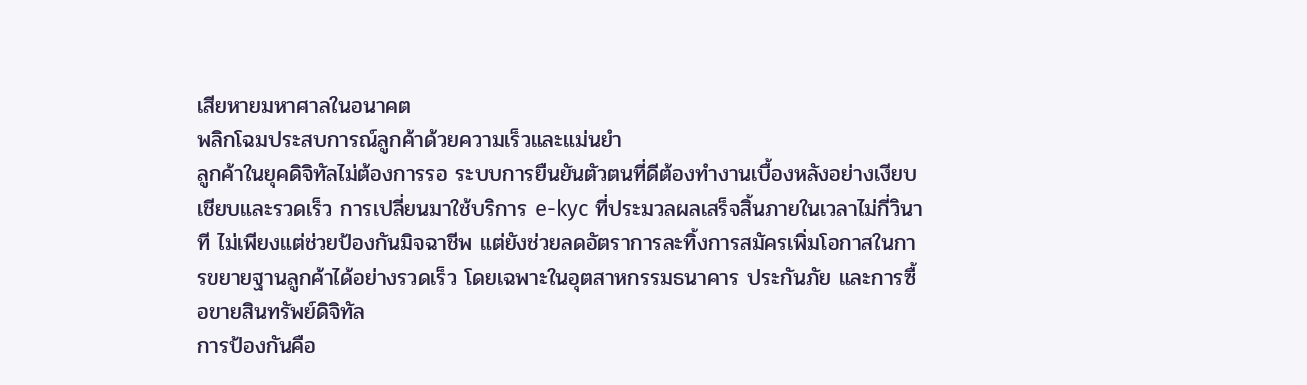เสียหายมหาศาลในอนาคต
พลิกโฉมประสบการณ์ลูกค้าด้วยความเร็วและแม่นยำ
ลูกค้าในยุคดิจิทัลไม่ต้องการรอ ระบบการยืนยันตัวตนที่ดีต้องทำงานเบื้องหลังอย่างเงียบเชียบและรวดเร็ว การเปลี่ยนมาใช้บริการ e-kyc ที่ประมวลผลเสร็จสิ้นภายในเวลาไม่กี่วินาที ไม่เพียงแต่ช่วยป้องกันมิจฉาชีพ แต่ยังช่วยลดอัตราการละทิ้งการสมัครเพิ่มโอกาสในการขยายฐานลูกค้าได้อย่างรวดเร็ว โดยเฉพาะในอุตสาหกรรมธนาคาร ประกันภัย และการซื้อขายสินทรัพย์ดิจิทัล
การป้องกันคือ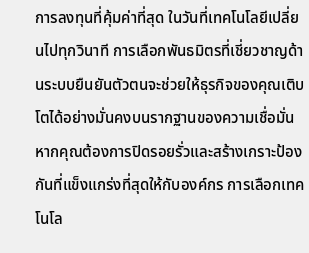การลงทุนที่คุ้มค่าที่สุด ในวันที่เทคโนโลยีเปลี่ยนไปทุกวินาที การเลือกพันธมิตรที่เชี่ยวชาญด้านระบบยืนยันตัวตนจะช่วยให้ธุรกิจของคุณเติบโตได้อย่างมั่นคงบนรากฐานของความเชื่อมั่น หากคุณต้องการปิดรอยรั่วและสร้างเกราะป้องกันที่แข็งแกร่งที่สุดให้กับองค์กร การเลือกเทคโนโล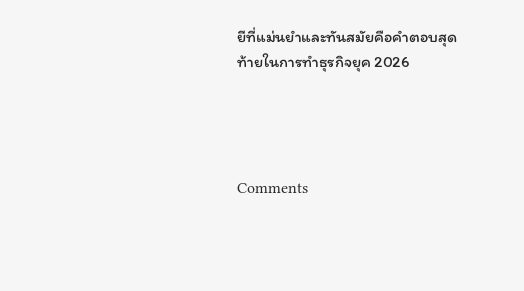ยีที่แม่นยำและทันสมัยคือคำตอบสุดท้ายในการทำธุรกิจยุค 2026




Comments